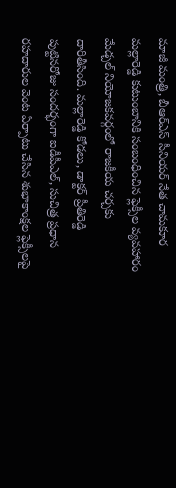మాజీ మంత్రి, బీఆర్ఎస్ సీనియర్ నేత చామకూర మల్లారెడ్డి కుటుంబానికి సంబంధించిన ఫ్లెక్సీల వ్యవహారం మేడ్చల్ నియోజకవర్గంలో రాజకీయ చర్చకు దారితీసింది. మల్లారెడ్డి కోడలు, డాక్టర్ ప్రీతిరెడ్డి పుట్టినరోజు సందర్భంగా ఐడీపీఎల్, సుచిత్ర ప్రధాన రహదారుల వెంట ఏర్పాటు చేసిన శుభాకాంక్షల ఫ్లెక్సీలపై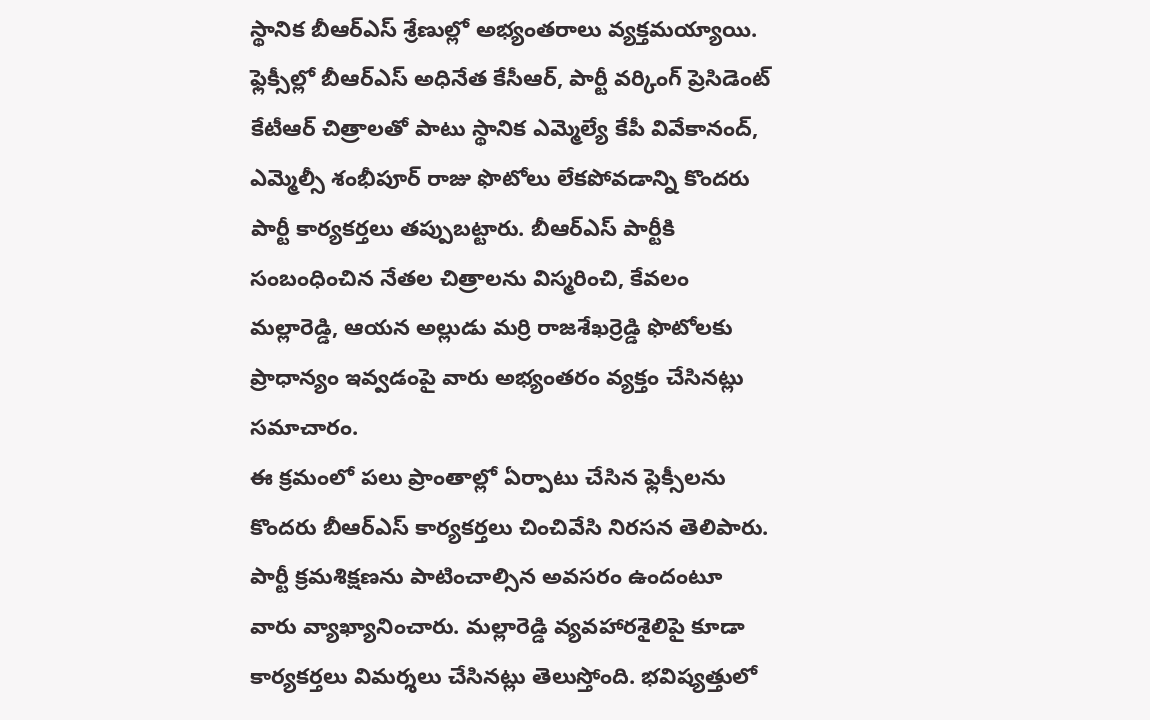స్థానిక బీఆర్ఎస్ శ్రేణుల్లో అభ్యంతరాలు వ్యక్తమయ్యాయి.
ఫ్లెక్సీల్లో బీఆర్ఎస్ అధినేత కేసీఆర్, పార్టీ వర్కింగ్ ప్రెసిడెంట్ కేటీఆర్ చిత్రాలతో పాటు స్థానిక ఎమ్మెల్యే కేపీ వివేకానంద్, ఎమ్మెల్సీ శంభీపూర్ రాజు ఫొటోలు లేకపోవడాన్ని కొందరు పార్టీ కార్యకర్తలు తప్పుబట్టారు. బీఆర్ఎస్ పార్టీకి సంబంధించిన నేతల చిత్రాలను విస్మరించి, కేవలం మల్లారెడ్డి, ఆయన అల్లుడు మర్రి రాజశేఖర్రెడ్డి ఫొటోలకు ప్రాధాన్యం ఇవ్వడంపై వారు అభ్యంతరం వ్యక్తం చేసినట్లు సమాచారం.
ఈ క్రమంలో పలు ప్రాంతాల్లో ఏర్పాటు చేసిన ఫ్లెక్సీలను కొందరు బీఆర్ఎస్ కార్యకర్తలు చించివేసి నిరసన తెలిపారు. పార్టీ క్రమశిక్షణను పాటించాల్సిన అవసరం ఉందంటూ వారు వ్యాఖ్యానించారు. మల్లారెడ్డి వ్యవహారశైలిపై కూడా కార్యకర్తలు విమర్శలు చేసినట్లు తెలుస్తోంది. భవిష్యత్తులో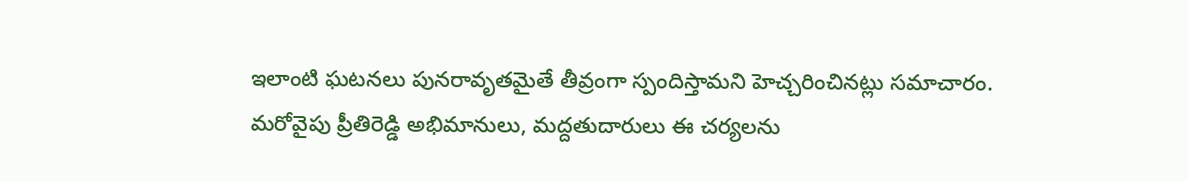ఇలాంటి ఘటనలు పునరావృతమైతే తీవ్రంగా స్పందిస్తామని హెచ్చరించినట్లు సమాచారం.
మరోవైపు ప్రీతిరెడ్డి అభిమానులు, మద్దతుదారులు ఈ చర్యలను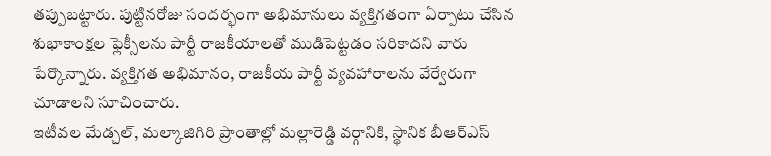తప్పుబట్టారు. పుట్టినరోజు సందర్భంగా అభిమానులు వ్యక్తిగతంగా ఏర్పాటు చేసిన శుభాకాంక్షల ఫ్లెక్సీలను పార్టీ రాజకీయాలతో ముడిపెట్టడం సరికాదని వారు పేర్కొన్నారు. వ్యక్తిగత అభిమానం, రాజకీయ పార్టీ వ్యవహారాలను వేర్వేరుగా చూడాలని సూచించారు.
ఇటీవల మేడ్చల్, మల్కాజిగిరి ప్రాంతాల్లో మల్లారెడ్డి వర్గానికి, స్థానిక బీఆర్ఎస్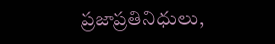ప్రజాప్రతినిధులు,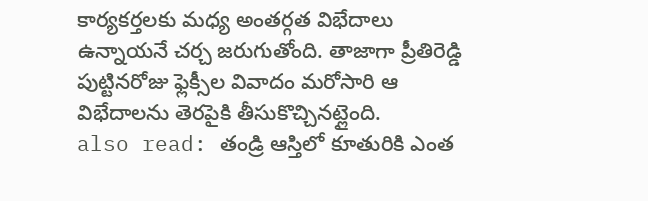కార్యకర్తలకు మధ్య అంతర్గత విభేదాలు ఉన్నాయనే చర్చ జరుగుతోంది. తాజాగా ప్రీతిరెడ్డి పుట్టినరోజు ఫ్లెక్సీల వివాదం మరోసారి ఆ విభేదాలను తెరపైకి తీసుకొచ్చినట్లైంది.
also read: తండ్రి ఆస్తిలో కూతురికి ఎంత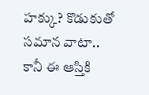హక్కు? కొడుకుతో సమాన వాటా.. కానీ ఈ ఆస్తికి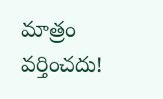మాత్రం వర్తించదు!